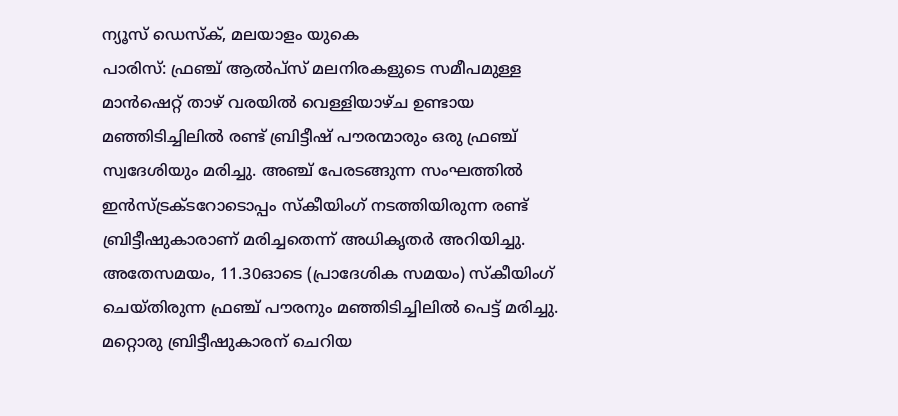ന്യൂസ് ഡെസ്ക്, മലയാളം യുകെ
പാരിസ്: ഫ്രഞ്ച് ആൽപ്സ് മലനിരകളുടെ സമീപമുള്ള മാൻഷെറ്റ് താഴ് വരയിൽ വെള്ളിയാഴ്ച ഉണ്ടായ മഞ്ഞിടിച്ചിലിൽ രണ്ട് ബ്രിട്ടീഷ് പൗരന്മാരും ഒരു ഫ്രഞ്ച് സ്വദേശിയും മരിച്ചു. അഞ്ച് പേരടങ്ങുന്ന സംഘത്തിൽ ഇൻസ്ട്രക്ടറോടൊപ്പം സ്കീയിംഗ് നടത്തിയിരുന്ന രണ്ട് ബ്രിട്ടീഷുകാരാണ് മരിച്ചതെന്ന് അധികൃതർ അറിയിച്ചു. അതേസമയം, 11.30ഓടെ (പ്രാദേശിക സമയം) സ്കീയിംഗ് ചെയ്തിരുന്ന ഫ്രഞ്ച് പൗരനും മഞ്ഞിടിച്ചിലിൽ പെട്ട് മരിച്ചു. മറ്റൊരു ബ്രിട്ടീഷുകാരന് ചെറിയ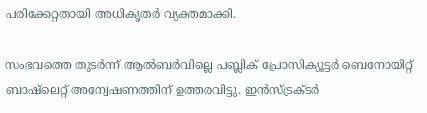പരിക്കേറ്റതായി അധികൃതർ വ്യക്തമാക്കി.

സംഭവത്തെ തുടർന്ന് ആൽബർവില്ലെ പബ്ലിക് പ്രോസിക്യൂട്ടർ ബെനോയിറ്റ് ബാഷ്ലെറ്റ് അന്വേഷണത്തിന് ഉത്തരവിട്ടു. ഇൻസ്ട്രക്ടർ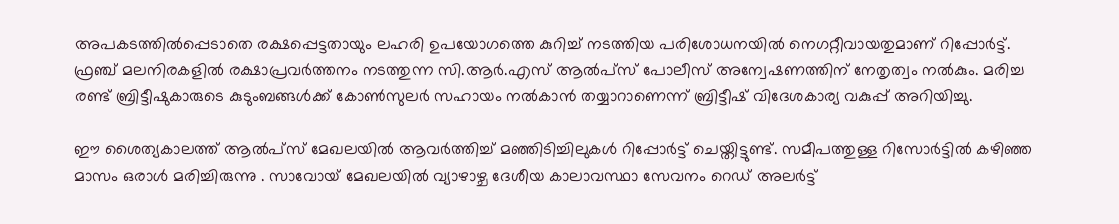അപകടത്തിൽപ്പെടാതെ രക്ഷപ്പെട്ടതായും ലഹരി ഉപയോഗത്തെ കുറിച്ച് നടത്തിയ പരിശോധനയിൽ നെഗറ്റീവായതുമാണ് റിപ്പോർട്ട്. ഫ്രഞ്ച് മലനിരകളിൽ രക്ഷാപ്രവർത്തനം നടത്തുന്ന സി.ആർ.എസ് ആൽപ്സ് പോലീസ് അന്വേഷണത്തിന് നേതൃത്വം നൽകും. മരിച്ച രണ്ട് ബ്രിട്ടീഷുകാരുടെ കുടുംബങ്ങൾക്ക് കോൺസുലർ സഹായം നൽകാൻ തയ്യാറാണെന്ന് ബ്രിട്ടീഷ് വിദേശകാര്യ വകുപ്പ് അറിയിച്ചു.

ഈ ശൈത്യകാലത്ത് ആൽപ്സ് മേഖലയിൽ ആവർത്തിച്ച് മഞ്ഞിടിച്ചിലുകൾ റിപ്പോർട്ട് ചെയ്തിട്ടുണ്ട്. സമീപത്തുള്ള റിസോർട്ടിൽ കഴിഞ്ഞ മാസം ഒരാൾ മരിച്ചിരുന്നു . സാവോയ് മേഖലയിൽ വ്യാഴാഴ്ച ദേശീയ കാലാവസ്ഥാ സേവനം റെഡ് അലർട്ട്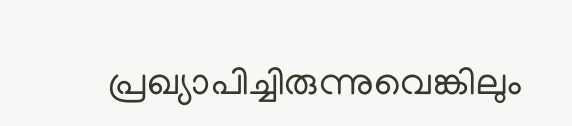പ്രഖ്യാപിച്ചിരുന്നുവെങ്കിലും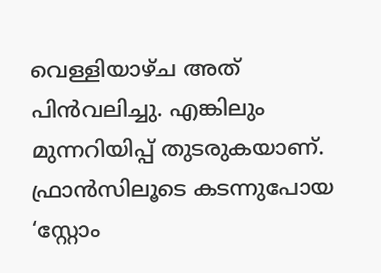വെള്ളിയാഴ്ച അത് പിൻവലിച്ചു. എങ്കിലും മുന്നറിയിപ്പ് തുടരുകയാണ്. ഫ്രാൻസിലൂടെ കടന്നുപോയ ‘സ്റ്റോം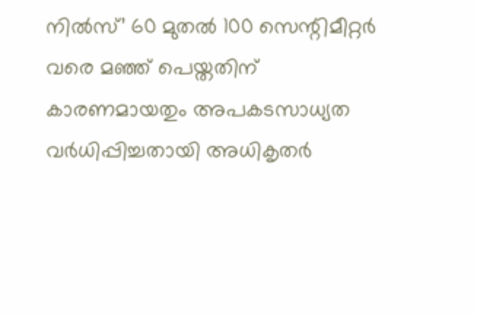നിൽസ്’ 60 മുതൽ 100 സെന്റിമീറ്റർ വരെ മഞ്ഞ് പെയ്തതിന് കാരണമായതും അപകടസാധ്യത വർധിപ്പിച്ചതായി അധികൃതർ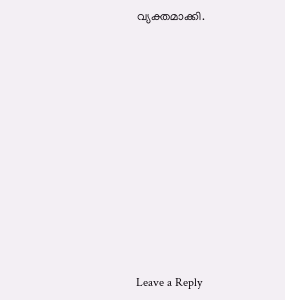വ്യക്തമാക്കി.











Leave a Reply